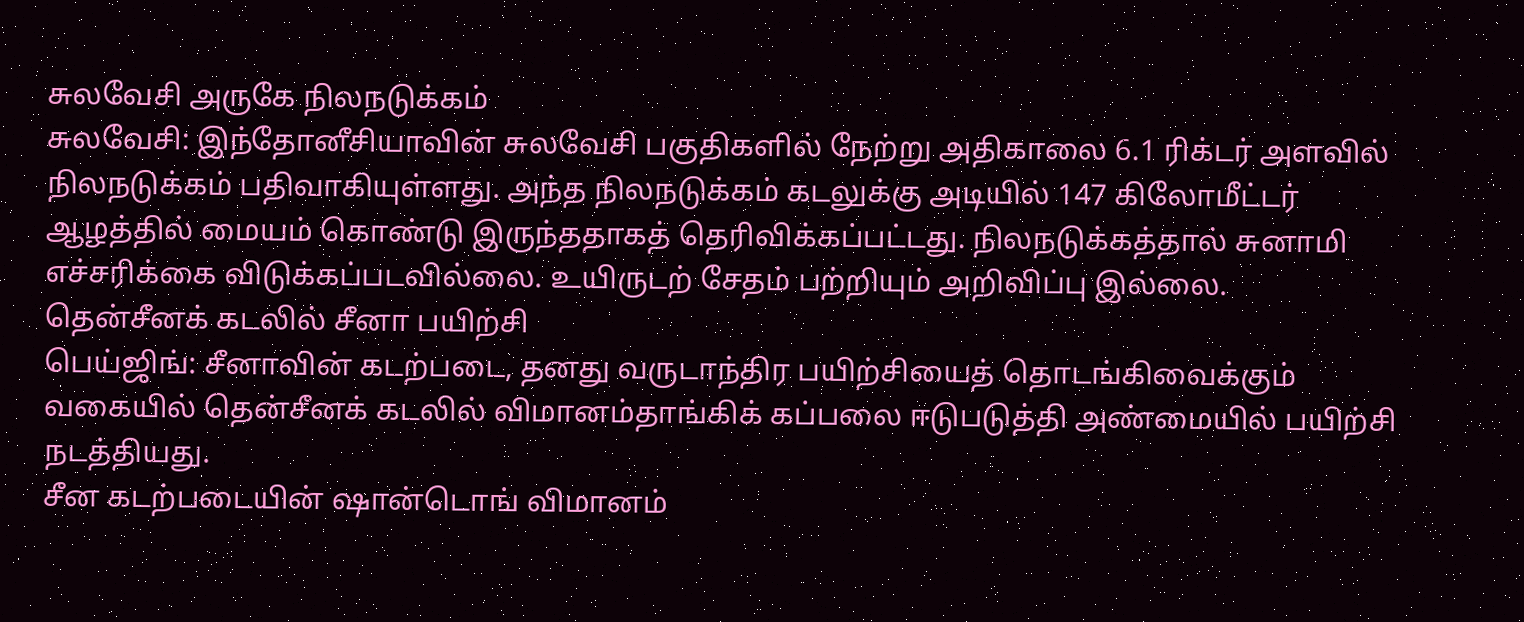சுலவேசி அருகே நிலநடுக்கம்
சுலவேசி: இந்தோனீசியாவின் சுலவேசி பகுதிகளில் நேற்று அதிகாலை 6.1 ரிக்டர் அளவில் நிலநடுக்கம் பதிவாகியுள்ளது. அந்த நிலநடுக்கம் கடலுக்கு அடியில் 147 கிலோமீட்டர் ஆழத்தில் மையம் கொண்டு இருந்ததாகத் தெரிவிக்கப்பட்டது. நிலநடுக்கத்தால் சுனாமி எச்சரிக்கை விடுக்கப்படவில்லை. உயிருடற் சேதம் பற்றியும் அறிவிப்பு இல்லை.
தென்சீனக் கடலில் சீனா பயிற்சி
பெய்ஜிங்: சீனாவின் கடற்படை, தனது வருடாந்திர பயிற்சியைத் தொடங்கிவைக்கும் வகையில் தென்சீனக் கடலில் விமானம்தாங்கிக் கப்பலை ஈடுபடுத்தி அண்மையில் பயிற்சி நடத்தியது.
சீன கடற்படையின் ஷான்டொங் விமானம்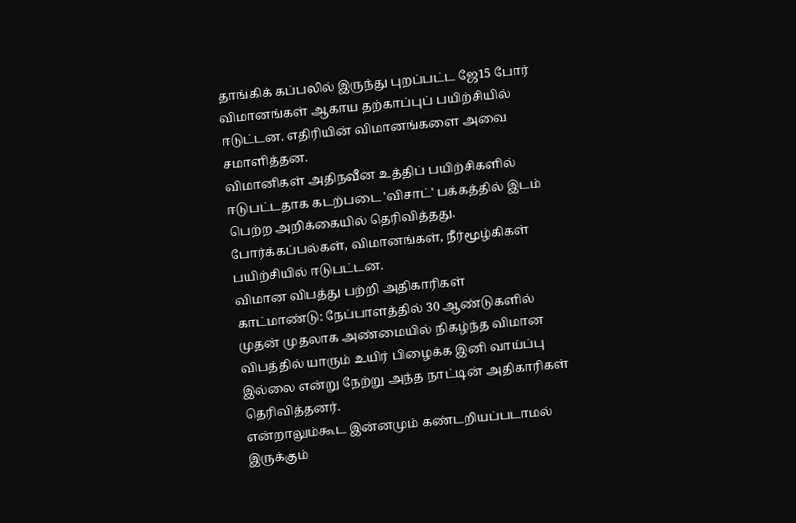தாங்கிக் கப்பலில் இருந்து புறப்பட்ட ஜே15 போர் விமானங்கள் ஆகாய தற்காப்புப் பயிற்சியில் ஈடுட்டன. எதிரியின் விமானங்களை அவை சமாளித்தன.
விமானிகள் அதிநவீன உத்திப் பயிற்சிகளில் ஈடுபட்டதாக கடற்படை 'விசாட்' பக்கத்தில் இடம் பெற்ற அறிக்கையில் தெரிவித்தது. போர்க்கப்பல்கள், விமானங்கள், நீர்மூழ்கிகள் பயிற்சியில் ஈடுபட்டன.
விமான விபத்து பற்றி அதிகாரிகள்
காட்மாண்டு: நேப்பாளத்தில் 30 ஆண்டுகளில் முதன் முதலாக அண்மையில் நிகழ்ந்த விமான விபத்தில் யாரும் உயிர் பிழைக்க இனி வாய்ப்பு இல்லை என்று நேற்று அந்த நாட்டின் அதிகாரிகள் தெரிவித்தனர்.
என்றாலும்கூட இன்னமும் கண்டறியப்படாமல் இருக்கும்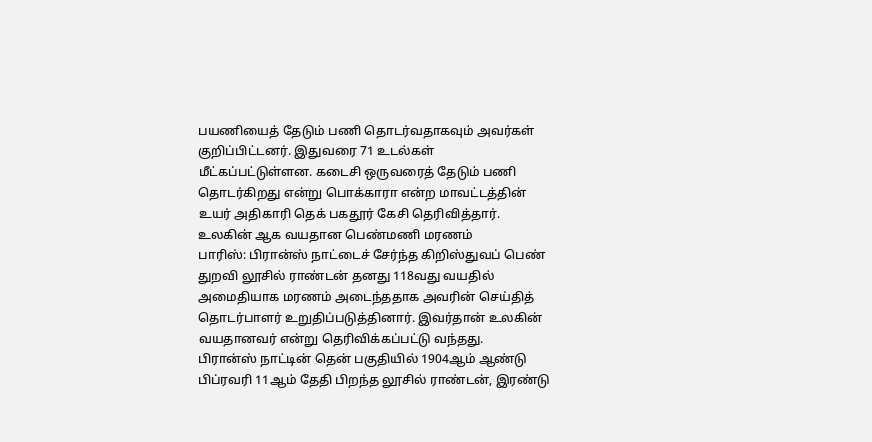பயணியைத் தேடும் பணி தொடர்வதாகவும் அவர்கள் குறிப்பிட்டனர். இதுவரை 71 உடல்கள் மீட்கப்பட்டுள்ளன. கடைசி ஒருவரைத் தேடும் பணி தொடர்கிறது என்று பொக்காரா என்ற மாவட்டத்தின் உயர் அதிகாரி தெக் பகதூர் கேசி தெரிவித்தார்.
உலகின் ஆக வயதான பெண்மணி மரணம்
பாரிஸ்: பிரான்ஸ் நாட்டைச் சேர்ந்த கிறிஸ்துவப் பெண் துறவி லூசில் ராண்டன் தனது 118வது வயதில் அமைதியாக மரணம் அடைந்ததாக அவரின் செய்தித் தொடர்பாளர் உறுதிப்படுத்தினார். இவர்தான் உலகின் வயதானவர் என்று தெரிவிக்கப்பட்டு வந்தது.
பிரான்ஸ் நாட்டின் தென் பகுதியில் 1904ஆம் ஆண்டு பிப்ரவரி 11ஆம் தேதி பிறந்த லூசில் ராண்டன், இரண்டு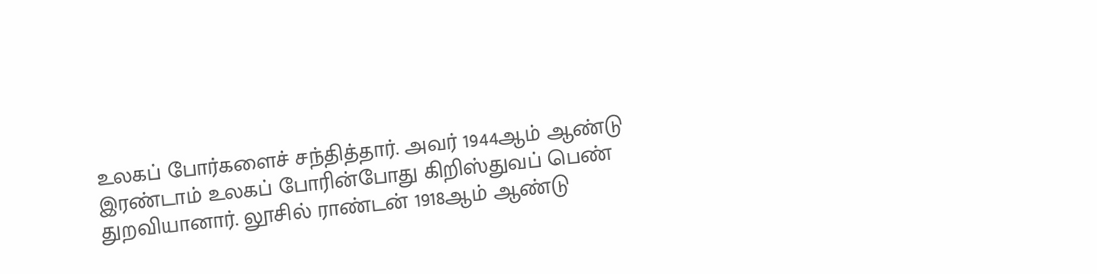உலகப் போர்களைச் சந்தித்தார். அவர் 1944ஆம் ஆண்டு இரண்டாம் உலகப் போரின்போது கிறிஸ்துவப் பெண் துறவியானார். லூசில் ராண்டன் 1918ஆம் ஆண்டு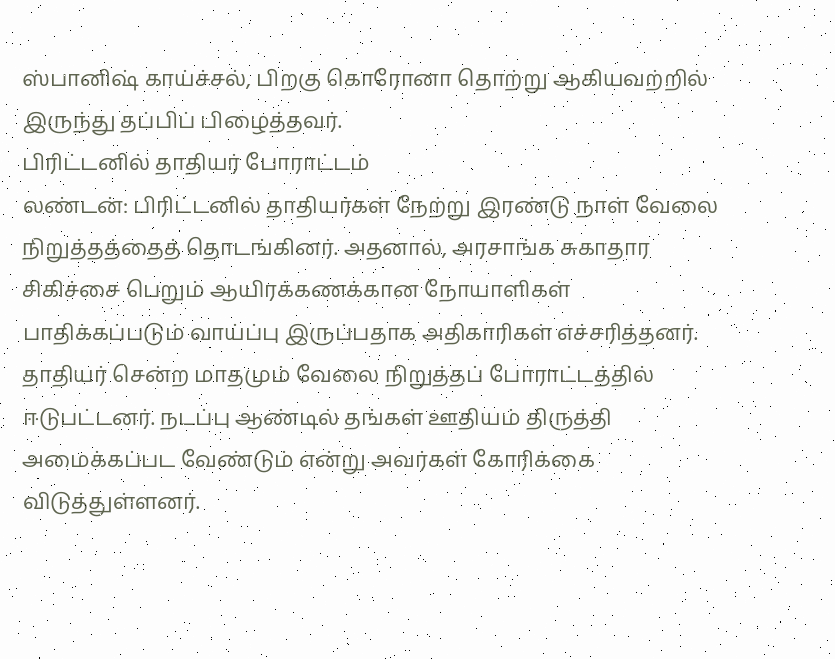ஸ்பானிஷ் காய்ச்சல், பிறகு கொரோனா தொற்று ஆகியவற்றில் இருந்து தப்பிப் பிழைத்தவர்.
பிரிட்டனில் தாதியர் போராட்டம்
லண்டன்: பிரிட்டனில் தாதியர்கள் நேற்று இரண்டு நாள் வேலை நிறுத்தத்தைத் தொடங்கினர். அதனால், அரசாங்க சுகாதார சிகிச்சை பெறும் ஆயிரக்கணக்கான நோயாளிகள் பாதிக்கப்படும் வாய்ப்பு இருப்பதாக அதிகாரிகள் எச்சரித்தனர். தாதியர் சென்ற மாதமும் வேலை நிறுத்தப் போராட்டத்தில் ஈடுபட்டனர். நடப்பு ஆண்டில் தங்கள் ஊதியம் திருத்தி அமைக்கப்பட வேண்டும் என்று அவர்கள் கோரிக்கை விடுத்துள்ளனர்.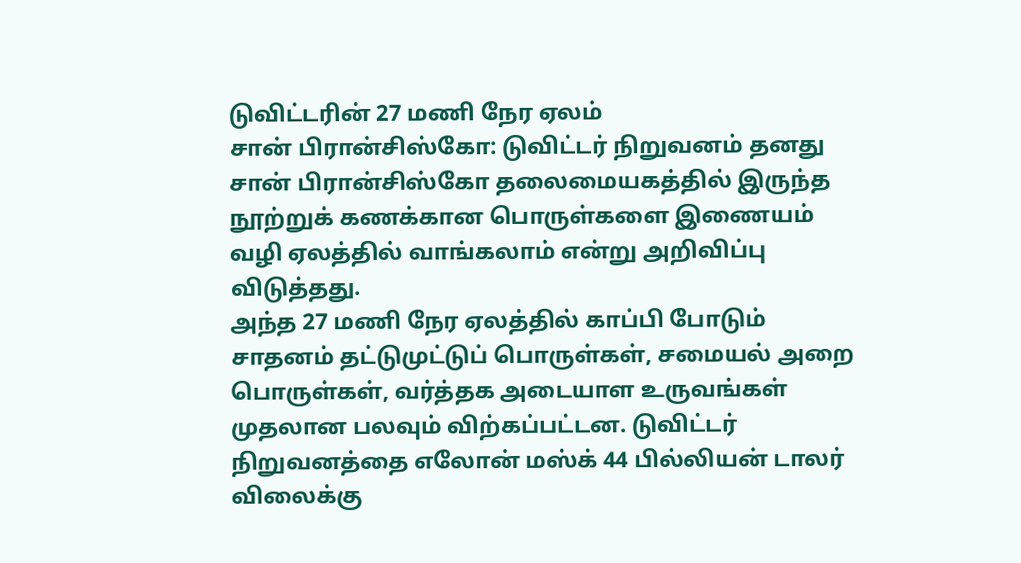டுவிட்டரின் 27 மணி நேர ஏலம்
சான் பிரான்சிஸ்கோ: டுவிட்டர் நிறுவனம் தனது சான் பிரான்சிஸ்கோ தலைமையகத்தில் இருந்த நூற்றுக் கணக்கான பொருள்களை இணையம் வழி ஏலத்தில் வாங்கலாம் என்று அறிவிப்பு விடுத்தது.
அந்த 27 மணி நேர ஏலத்தில் காப்பி போடும் சாதனம் தட்டுமுட்டுப் பொருள்கள், சமையல் அறை பொருள்கள், வர்த்தக அடையாள உருவங்கள் முதலான பலவும் விற்கப்பட்டன. டுவிட்டர் நிறுவனத்தை எலோன் மஸ்க் 44 பில்லியன் டாலர் விலைக்கு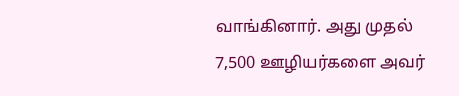வாங்கினார். அது முதல் 7,500 ஊழியர்களை அவர்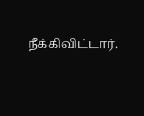நீக்கிவிட்டார்.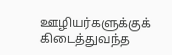ஊழியர்களுக்குக் கிடைத்துவந்த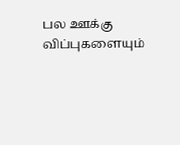பல ஊக்கு விப்புகளையும்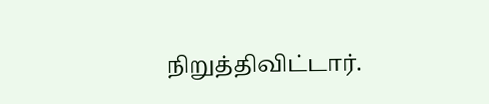நிறுத்திவிட்டார்.